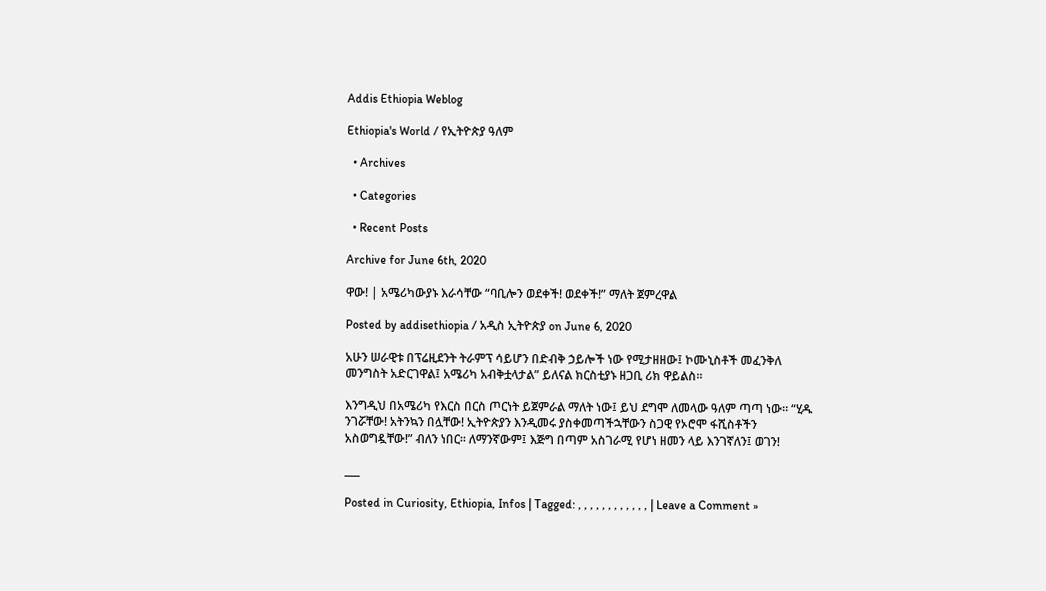Addis Ethiopia Weblog

Ethiopia's World / የኢትዮጵያ ዓለም

  • Archives

  • Categories

  • Recent Posts

Archive for June 6th, 2020

ዋው! | አሜሪካውያኑ እራሳቸው “ባቢሎን ወደቀች! ወደቀች!” ማለት ጀምረዋል

Posted by addisethiopia / አዲስ ኢትዮጵያ on June 6, 2020

አሁን ሠራዊቱ በፕሬዚደንት ትራምፕ ሳይሆን በድብቅ ኃይሎች ነው የሚታዘዘው፤ ኮሙኒስቶች መፈንቅለ መንግስት አድርገዋል፤ አሜሪካ አብቅቷላታል” ይለናል ክርስቲያኑ ዘጋቢ ሪክ ዋይልስ።

እንግዲህ በአሜሪካ የእርስ በርስ ጦርነት ይጀምራል ማለት ነው፤ ይህ ደግሞ ለመላው ዓለም ጣጣ ነው። “ሂዱ ንገሯቸው! አትንኳን በሏቸው! ኢትዮጵያን እንዲመሩ ያስቀመጣችኋቸውን ስጋዊ የኦሮሞ ፋሺስቶችን አስወግዷቸው!” ብለን ነበር። ለማንኛውም፤ እጅግ በጣም አስገራሚ የሆነ ዘመን ላይ እንገኛለን፤ ወገን!

___

Posted in Curiosity, Ethiopia, Infos | Tagged: , , , , , , , , , , , , | Leave a Comment »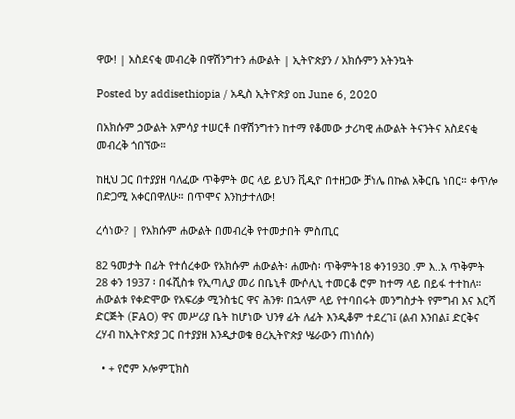ዋው! | አስደናቂ መብረቅ በዋሽንግተን ሐውልት | ኢትዮጵያን / አክሱምን አትንኳት

Posted by addisethiopia / አዲስ ኢትዮጵያ on June 6, 2020

በአክሱም ኃውልት አምሳያ ተሠርቶ በዋሽንግተን ከተማ የቆመው ታሪካዊ ሐውልት ትናንትና አስደናቂ መብረቅ ጎበኘው።

ከዚህ ጋር በተያያዘ ባለፈው ጥቅምት ወር ላይ ይህን ቪዲዮ በተዘጋው ቻነሌ በኩል አቅርቤ ነበር። ቀጥሎ በድጋሚ አቀርበዋለሁ። በጥሞና እንከታተለው!

ረሳነው? | የአክሱም ሐውልት በመብረቅ የተመታበት ምስጢር

82 ዓመታት በፊት የተሰረቀው የአክሱም ሐውልት፡ ሐሙስ፡ ጥቅምት18 ቀን1930 .ም እ..አ ጥቅምት 28 ቀን 1937 ፡ በፋሺስቱ የኢጣሊያ መሪ በቤኒቶ ሙሶሊኒ ተመርቆ ሮም ከተማ ላይ በይፋ ተተከለ። ሐውልቱ የቀድሞው የአፍሪቃ ሚንስቴር ዋና ሕንፃ፡ በኋላም ላይ የተባበሩት መንግስታት የምግብ እና እርሻ ድርጅት (FAO) ዋና መሥሪያ ቤት ከሆነው ህንፃ ፊት ለፊት እንዲቆም ተደረገ፤ (ልብ እንበል፤ ድርቅና ረሃብ ከኢትዮጵያ ጋር በተያያዘ እንዲታወቁ ፀረኢትዮጵያ ሤራውን ጠነሰሱ)

  • + የሮም ኦሎምፒክስ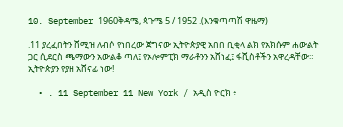10. September 1960ቅዳሜ, ጳጉሜ 5 / 1952 .(እንቁጣጣሽ ዋዜማ)

.11 ያረፈበትን ሸሚዝ ለብሶ የነበረው ጀግናው ኢትዮጵያዊ አበበ ቢቂላ ልክ የአክሱም ሐውልት ጋር ሲደርስ ጫማውን አውልቆ ጣለ፤ የኦሎምፒክ ማራቶንን አሸነፈ፤ ፋሺስቶችን አዋረዳቸው። ኢትዮጵያን የያዘ አሸናፊ ነው!

  • . 11 September 11 New York / አዲስ ዮርክ ፥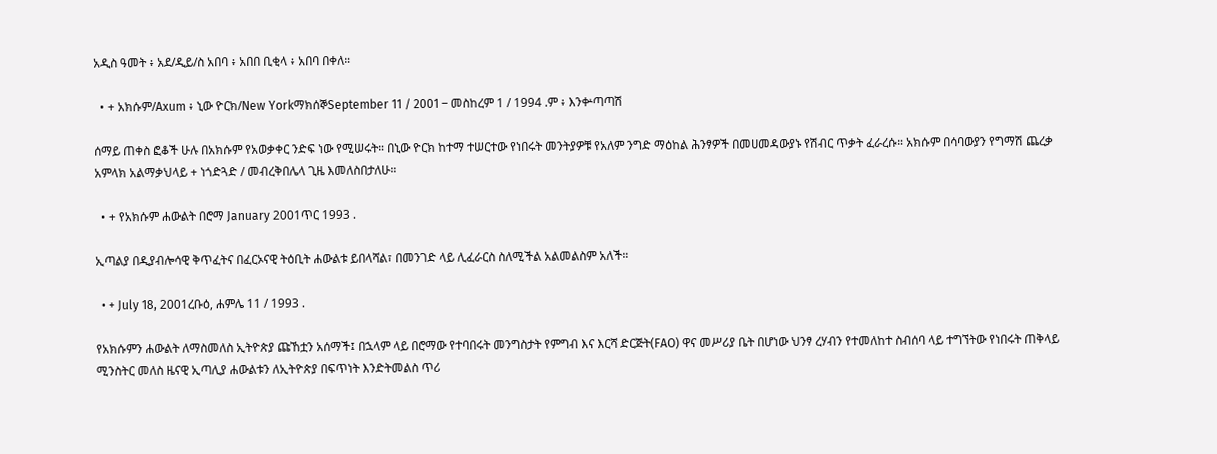አዲስ ዓመት ፥ አደ/ዲይ/ስ አበባ ፥ አበበ ቢቂላ ፥ አበባ በቀለ።

  • + አክሱም/Axum ፥ ኒው ዮርክ/New YorkማክሰኞSeptember 11 / 2001 – መስከረም 1 / 1994 .ም ፥ እንቍጣጣሽ

ሰማይ ጠቀስ ፎቆች ሁሉ በአክሱም የአወቃቀር ንድፍ ነው የሚሠሩት። በኒው ዮርክ ከተማ ተሠርተው የነበሩት መንትያዎቹ የአለም ንግድ ማዕከል ሕንፃዎች በመሀመዳውያኑ የሽብር ጥቃት ፈራረሱ። አክሱም በሳባውያን የግማሽ ጨረቃ አምላክ አልማቃህላይ + ነጎድጓድ / መብረቅበሌላ ጊዜ እመለስበታለሁ።

  • + የአክሱም ሐውልት በሮማ January 2001ጥር 1993 .

ኢጣልያ በዲያብሎሳዊ ቅጥፈትና በፈርኦናዊ ትዕቢት ሐውልቱ ይበላሻል፣ በመንገድ ላይ ሊፈራርስ ስለሚችል አልመልስም አለች።

  • + July 18, 2001ረቡዕ, ሐምሌ 11 / 1993 .

የአክሱምን ሐውልት ለማስመለስ ኢትዮጵያ ጩኸቷን አሰማች፤ በኋላም ላይ በሮማው የተባበሩት መንግስታት የምግብ እና እርሻ ድርጅት(FAO) ዋና መሥሪያ ቤት በሆነው ህንፃ ረሃብን የተመለከተ ስብሰባ ላይ ተግኘትው የነበሩት ጠቅላይ ሚንስትር መለስ ዜናዊ ኢጣሊያ ሐውልቱን ለኢትዮጵያ በፍጥነት እንድትመልስ ጥሪ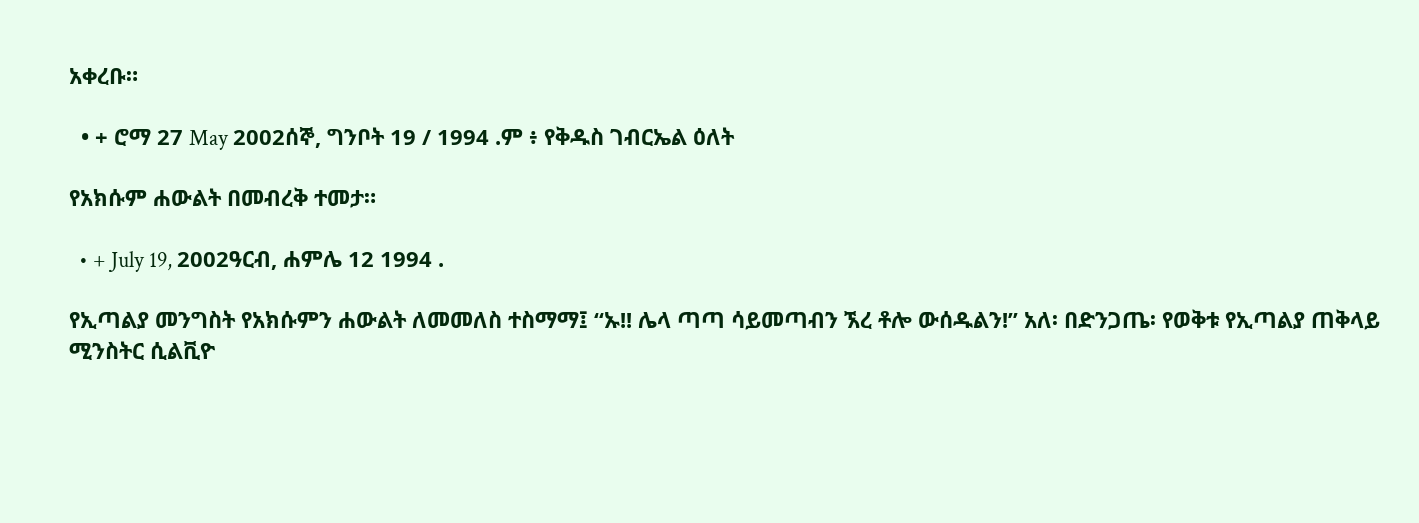አቀረቡ።

  • + ሮማ 27 May 2002ሰኞ, ግንቦት 19 / 1994 .ም ፥ የቅዱስ ገብርኤል ዕለት

የአክሱም ሐውልት በመብረቅ ተመታ።

  • + July 19, 2002ዓርብ, ሐምሌ 12 1994 .

የኢጣልያ መንግስት የአክሱምን ሐውልት ለመመለስ ተስማማ፤ “ኡ!! ሌላ ጣጣ ሳይመጣብን ኧረ ቶሎ ውሰዱልን!” አለ፡ በድንጋጤ፡ የወቅቱ የኢጣልያ ጠቅላይ ሚንስትር ሲልቪዮ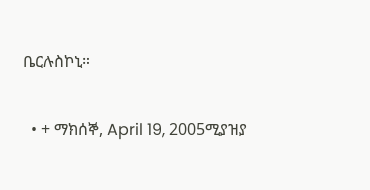ቤርሉስኮኒ።

  • + ማክሰኞ, April 19, 2005ሚያዝያ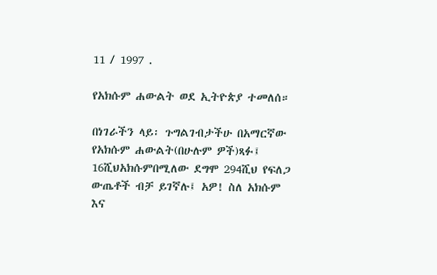11 / 1997 .

የአክሱም ሐውልት ወደ ኢትዮጵያ ተመለሰ።

በነገራችን ላይ፡ ጉግልገብታችሁ በአማርኛው የአክሱም ሐውልት(በሁሉም ዎች)ጻፉ፤ 16ሺህአክሱምበሚለው ደግሞ 294ሺህ የፍለጋ ውጤቶች ብቻ ይገኛሉ፤ አዎ! ስለ አክሱም እና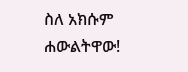ስለ አክሱም ሐውልትዋው!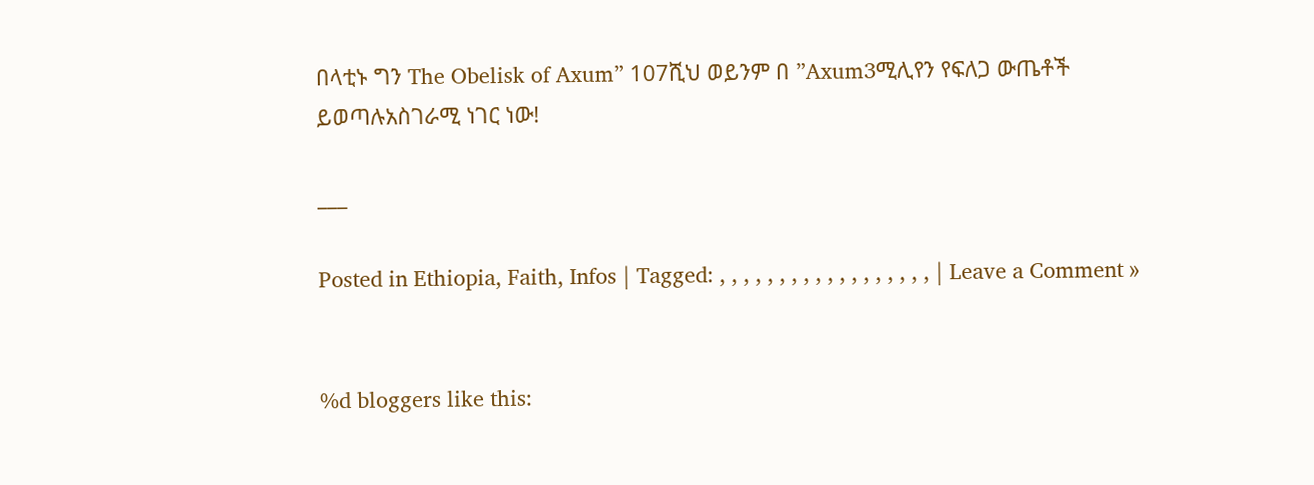በላቲኑ ግን The Obelisk of Axum” 107ሺህ ወይንም በ ”Axum3ሚሊየን የፍለጋ ውጤቶች ይወጣሉአስገራሚ ነገር ነው!

___

Posted in Ethiopia, Faith, Infos | Tagged: , , , , , , , , , , , , , , , , , , | Leave a Comment »


%d bloggers like this: